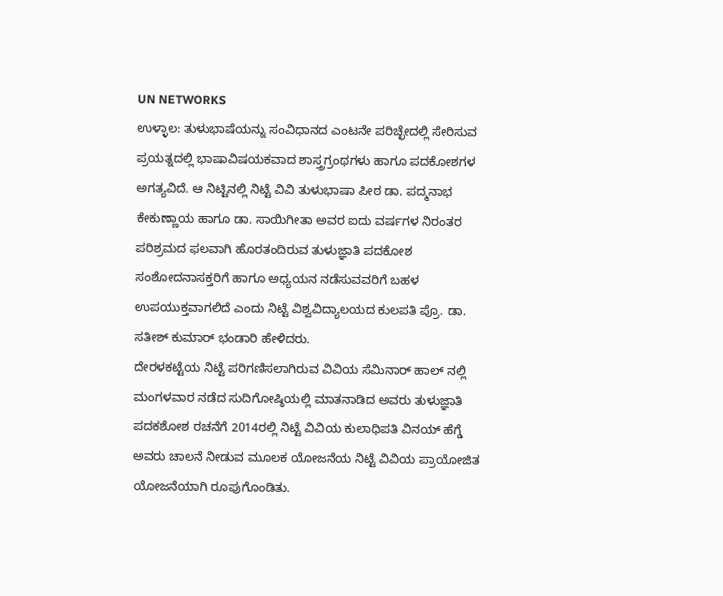UN NETWORKS
ಉಳ್ಳಾಲ: ತುಳುಭಾಷೆಯನ್ನು ಸಂವಿಧಾನದ ಎಂಟನೇ ಪರಿಚ್ಛೇದಲ್ಲಿ ಸೇರಿಸುವ ಪ್ರಯತ್ನದಲ್ಲಿ ಭಾಷಾವಿಷಯಕವಾದ ಶಾಸ್ತ್ರಗ್ರಂಥಗಳು ಹಾಗೂ ಪದಕೋಶಗಳ ಅಗತ್ಯವಿದೆ. ಆ ನಿಟ್ಟಿನಲ್ಲಿ ನಿಟ್ಟೆ ವಿವಿ ತುಳುಭಾಷಾ ಪೀಠ ಡಾ. ಪದ್ಮನಾಭ ಕೇಕುಣ್ಣಾಯ ಹಾಗೂ ಡಾ. ಸಾಯಿಗೀತಾ ಅವರ ಐದು ವರ್ಷಗಳ ನಿರಂತರ ಪರಿಶ್ರಮದ ಫಲವಾಗಿ ಹೊರತಂದಿರುವ ತುಳುಜ್ಞಾತಿ ಪದಕೋಶ ಸಂಶೋದನಾಸಕ್ತರಿಗೆ ಹಾಗೂ ಅಧ್ಯಯನ ನಡೆಸುವವರಿಗೆ ಬಹಳ ಉಪಯುಕ್ತವಾಗಲಿದೆ ಎಂದು ನಿಟ್ಟೆ ವಿಶ್ವವಿದ್ಯಾಲಯದ ಕುಲಪತಿ ಪ್ರೊ. ಡಾ. ಸತೀಶ್ ಕುಮಾರ್ ಭಂಡಾರಿ ಹೇಳಿದರು.
ದೇರಳಕಟ್ಟೆಯ ನಿಟ್ಟೆ ಪರಿಗಣಿಸಲಾಗಿರುವ ವಿವಿಯ ಸೆಮಿನಾರ್ ಹಾಲ್ ನಲ್ಲಿ ಮಂಗಳವಾರ ನಡೆದ ಸುದಿಗೋಷ್ಠಿಯಲ್ಲಿ ಮಾತನಾಡಿದ ಅವರು ತುಳುಜ್ಞಾತಿ ಪದಕಶೋಶ ರಚನೆಗೆ 2014ರಲ್ಲಿ ನಿಟ್ಟೆ ವಿವಿಯ ಕುಲಾಧಿಪತಿ ವಿನಯ್ ಹೆಗ್ಡೆ ಅವರು ಚಾಲನೆ ನೀಡುವ ಮೂಲಕ ಯೋಜನೆಯ ನಿಟ್ಟೆ ವಿವಿಯ ಪ್ರಾಯೋಜಿತ ಯೋಜನೆಯಾಗಿ ರೂಪುಗೊಂಡಿತು.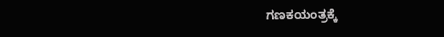ಗಣಕಯಂತ್ರಕ್ಕೆ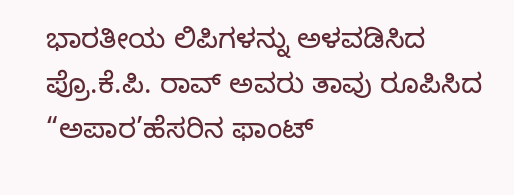ಭಾರತೀಯ ಲಿಪಿಗಳನ್ನು ಅಳವಡಿಸಿದ ಪ್ರೊ.ಕೆ.ಪಿ. ರಾವ್ ಅವರು ತಾವು ರೂಪಿಸಿದ “ಅಪಾರ’ಹೆಸರಿನ ಫಾಂಟ್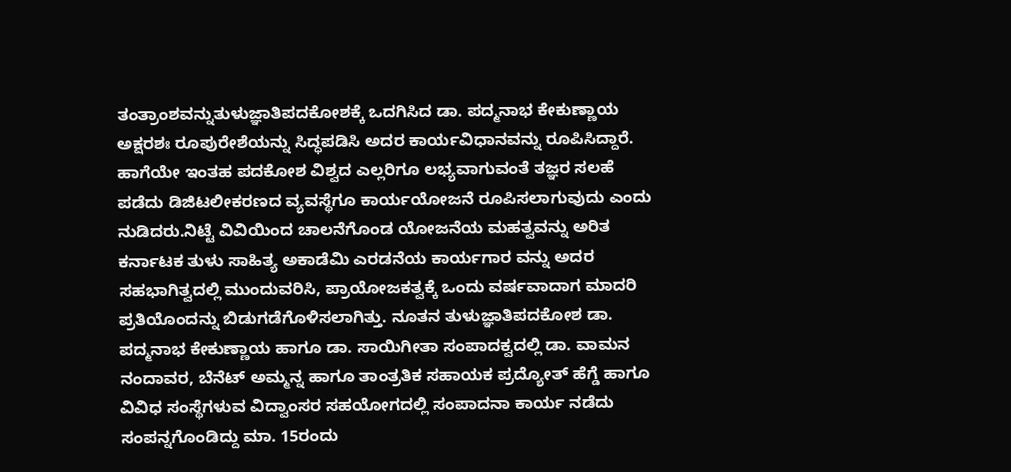ತಂತ್ರಾಂಶವನ್ನುತುಳುಜ್ಞಾತಿಪದಕೋಶಕ್ಕೆ ಒದಗಿಸಿದ ಡಾ. ಪದ್ಮನಾಭ ಕೇಕುಣ್ಣಾಯ ಅಕ್ಷರಶಃ ರೂಪುರೇಶೆಯನ್ನು ಸಿದ್ಧಪಡಿಸಿ ಅದರ ಕಾರ್ಯವಿಧಾನವನ್ನು ರೂಪಿಸಿದ್ದಾರೆ. ಹಾಗೆಯೇ ಇಂತಹ ಪದಕೋಶ ವಿಶ್ವದ ಎಲ್ಲರಿಗೂ ಲಭ್ಯವಾಗುವಂತೆ ತಜ್ಞರ ಸಲಹೆ ಪಡೆದು ಡಿಜಿಟಲೀಕರಣದ ವ್ಯವಸ್ಥೆಗೂ ಕಾರ್ಯಯೋಜನೆ ರೂಪಿಸಲಾಗುವುದು ಎಂದು ನುಡಿದರು.ನಿಟ್ಟೆ ವಿವಿಯಿಂದ ಚಾಲನೆಗೊಂಡ ಯೋಜನೆಯ ಮಹತ್ವವನ್ನು ಅರಿತ ಕರ್ನಾಟಕ ತುಳು ಸಾಹಿತ್ಯ ಅಕಾಡೆಮಿ ಎರಡನೆಯ ಕಾರ್ಯಗಾರ ವನ್ನು ಅದರ ಸಹಭಾಗಿತ್ವದಲ್ಲಿ ಮುಂದುವರಿಸಿ, ಪ್ರಾಯೋಜಕತ್ವಕ್ಕೆ ಒಂದು ವರ್ಷವಾದಾಗ ಮಾದರಿ ಪ್ರತಿಯೊಂದನ್ನು ಬಿಡುಗಡೆಗೊಳಿಸಲಾಗಿತ್ತು. ನೂತನ ತುಳುಜ್ಞಾತಿಪದಕೋಶ ಡಾ. ಪದ್ಮನಾಭ ಕೇಕುಣ್ಣಾಯ ಹಾಗೂ ಡಾ. ಸಾಯಿಗೀತಾ ಸಂಪಾದಕ್ವದಲ್ಲಿ ಡಾ. ವಾಮನ ನಂದಾವರ, ಬೆನೆಟ್ ಅಮ್ಮನ್ನ ಹಾಗೂ ತಾಂತ್ರತಿಕ ಸಹಾಯಕ ಪ್ರದ್ಯೋತ್ ಹೆಗ್ಡೆ ಹಾಗೂ ವಿವಿಧ ಸಂಸ್ಥೆಗಳುವ ವಿದ್ವಾಂಸರ ಸಹಯೋಗದಲ್ಲಿ ಸಂಪಾದನಾ ಕಾರ್ಯ ನಡೆದು ಸಂಪನ್ನಗೊಂಡಿದ್ದು ಮಾ. 15ರಂದು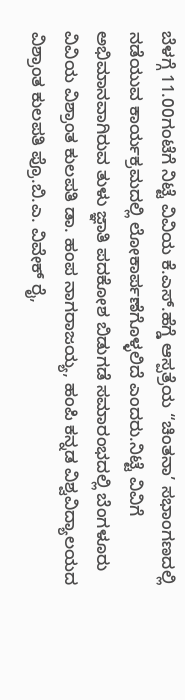ಬೆಳಗ್ಗೆ 11.00ಗಂಟೆಗೆ ನಿಟ್ಟೆ ವಿವಿಯ ಕೆ.ಎಸ್.ಹೆಗ್ಡೆ ಆಸ್ಪತ್ರೆಯ “ಚಿಂತನಾ’ ಸಭಾಂಗಣದಲ್ಲಿ ನಡೆಯುವ ಕಾರ್ಯಕ್ರಮದಲ್ಲಿ ಲೋಕಾರ್ಪಣೆಗೊಳ್ಳಲಿದೆ ಎಂದರು.ನಿಟ್ಟೆ ವಿವಿಗೆ ಅಭಿಮಾನವಾಗಿರುವ ತುಳು ಜ್ಞಾತಿ ಪದಕೋಶ ಬಿಡುಗಡೆ ಸಮಾರಂಭದಲ್ಲಿ ಬೆಂಗಳೂರು ವಿವಿಯ ವಿಶ್ರಾಂತ ಕುಲಪತಿ ಡಾ. ಹಂಪ ನಾಗರಾಜಯ್ಯ, ಹಂಪಿ ಕನ್ನಡ ವಿಶ್ವವಿದ್ಯಾಲಯದ ವಿಶ್ರಾಂತ ಕುಲಪತಿ ಪ್ರೊ.ಬಿ.ಎ. ವಿವೇಕ್ ರೈ,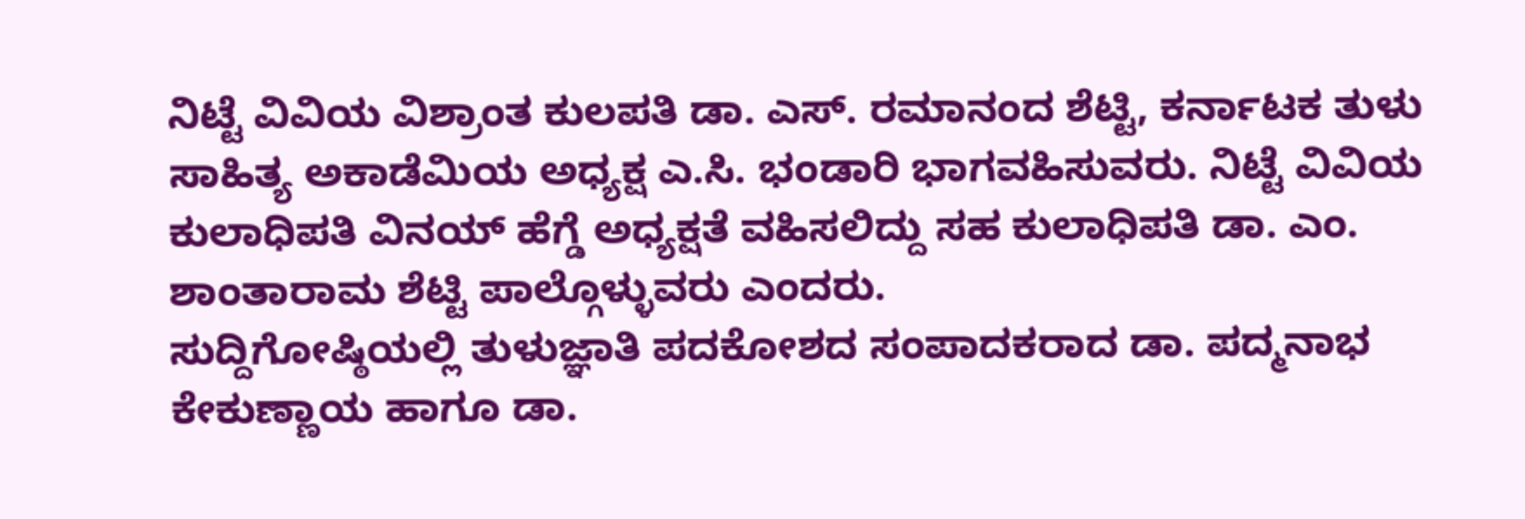ನಿಟ್ಟೆ ವಿವಿಯ ವಿಶ್ರಾಂತ ಕುಲಪತಿ ಡಾ. ಎಸ್. ರಮಾನಂದ ಶೆಟ್ಟಿ, ಕರ್ನಾಟಕ ತುಳು ಸಾಹಿತ್ಯ ಅಕಾಡೆಮಿಯ ಅಧ್ಯಕ್ಷ ಎ.ಸಿ. ಭಂಡಾರಿ ಭಾಗವಹಿಸುವರು. ನಿಟ್ಟೆ ವಿವಿಯ ಕುಲಾಧಿಪತಿ ವಿನಯ್ ಹೆಗ್ಡೆ ಅಧ್ಯಕ್ಷತೆ ವಹಿಸಲಿದ್ದು ಸಹ ಕುಲಾಧಿಪತಿ ಡಾ. ಎಂ. ಶಾಂತಾರಾಮ ಶೆಟ್ಟಿ ಪಾಲ್ಗೊಳ್ಳುವರು ಎಂದರು.
ಸುದ್ದಿಗೋಷ್ಠಿಯಲ್ಲಿ ತುಳುಜ್ಞಾತಿ ಪದಕೋಶದ ಸಂಪಾದಕರಾದ ಡಾ. ಪದ್ಮನಾಭ ಕೇಕುಣ್ಣಾಯ ಹಾಗೂ ಡಾ.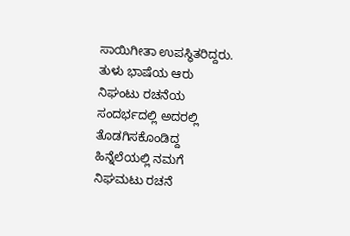ಸಾಯಿಗೀತಾ ಉಪಸ್ಥಿತರಿದ್ದರು.
ತುಳು ಭಾಷೆಯ ಆರು ನಿಘಂಟು ರಚನೆಯ ಸಂದರ್ಭದಲ್ಲಿ ಅದರಲ್ಲಿ ತೊಡಗಿಸಕೊಂಡಿದ್ದ ಹಿನ್ನೆಲೆಯಲ್ಲಿ ನಮಗೆ ನಿಘಮಟು ರಚನೆ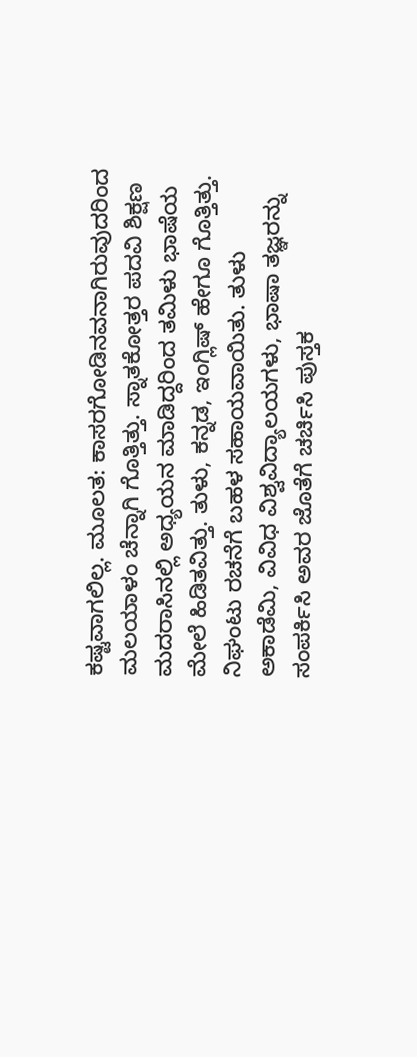ಕಷ್ಟವಾಗಲಿಲ್ಲ. ಮೂಲತ: ಕಾಸರಗೋಡಿನವನಾಗಿರುವುದರಿಂದ ಮಲಯಾಳಂ ಚೆನ್ನಾಗಿ ಗೊತ್ತಿತ್ತು. ಸ್ನಾತಕೋತ್ತರ ಪದವಿ ಶಿಕ್ಷಣ ಮದರಾಸಿನಲ್ಲಿ ಅಧ್ಯಯನ ಮಾಡಿದ್ದರಿಂದ ತಮಿಳು ಭಾಷೆಯ ಮೇಲೆ ಹಿಡಿತವಿತ್ತು. ತುಳು, ಕನ್ನಡ, ಇಂಗ್ಲಿಷ್ ಹೇಗೂ ಗೊತ್ತಿತ್ತು. ನಿಘಂಟು ರಚನೆಗೆ ಬಹಳ ಸಹಾಯವಾಯಿತು. ತುಳು ಅಕಾಡೆಮಿ, ವಿವಿಧ ವಿಶ್ವವಿದ್ಯಾಲಯಗಳು, ಭಾಷಾ ತಜ್ಞರನ್ನು ಸಂಪರ್ಕಿಸಿ ಅವರ ಜೊತೆಗೆ ಚರ್ಚಿಸಿ ಪುಸ್ತಕ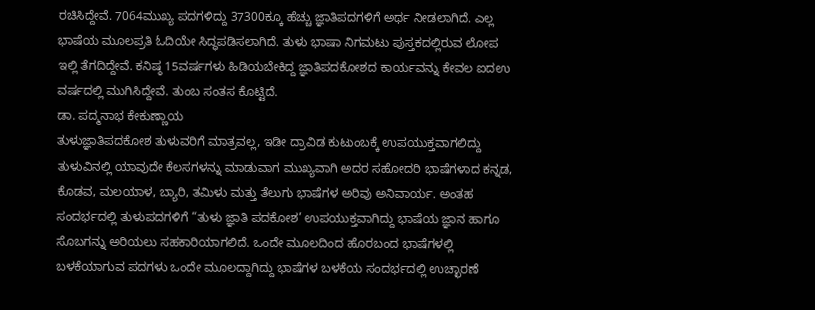ರಚಿಸಿದ್ದೇವೆ. 7064ಮುಖ್ಯ ಪದಗಳಿದ್ದು 37300ಕ್ಕೂ ಹೆಚ್ಚು ಜ್ಞಾತಿಪದಗಳಿಗೆ ಅರ್ಥ ನೀಡಲಾಗಿದೆ. ಎಲ್ಲ ಭಾಷೆಯ ಮೂಲಪ್ರತಿ ಓದಿಯೇ ಸಿದ್ಧಪಡಿಸಲಾಗಿದೆ. ತುಳು ಭಾಷಾ ನಿಗಮಟು ಪುಸ್ತಕದಲ್ಲಿರುವ ಲೋಪ ಇಲ್ಲಿ ತೆಗದಿದ್ದೇವೆ. ಕನಿಷ್ಠ 15ವರ್ಷಗಳು ಹಿಡಿಯಬೇಕಿದ್ದ ಜ್ಞಾತಿಪದಕೋಶದ ಕಾರ್ಯವನ್ನು ಕೇವಲ ಐದಉ ವರ್ಷದಲ್ಲಿ ಮುಗಿಸಿದ್ದೇವೆ. ತುಂಬ ಸಂತಸ ಕೊಟ್ಟಿದೆ.
ಡಾ. ಪದ್ಮನಾಭ ಕೇಕುಣ್ಣಾಯ
ತುಳುಜ್ಞಾತಿಪದಕೋಶ ತುಳುವರಿಗೆ ಮಾತ್ರವಲ್ಲ, ಇಡೀ ದ್ರಾವಿಡ ಕುಟುಂಬಕ್ಕೆ ಉಪಯುಕ್ತವಾಗಲಿದ್ದು ತುಳುವಿನಲ್ಲಿ ಯಾವುದೇ ಕೆಲಸಗಳನ್ನು ಮಾಡುವಾಗ ಮುಖ್ಯವಾಗಿ ಅದರ ಸಹೋದರಿ ಭಾಷೆಗಳಾದ ಕನ್ನಡ, ಕೊಡವ, ಮಲಯಾಳ, ಬ್ಯಾರಿ, ತಮಿಳು ಮತ್ತು ತೆಲುಗು ಭಾಷೆಗಳ ಅರಿವು ಅನಿವಾರ್ಯ. ಅಂತಹ ಸಂದರ್ಭದಲ್ಲಿ ತುಳುಪದಗಳಿಗೆ “ತುಳು ಜ್ಞಾತಿ ಪದಕೋಶ’ ಉಪಯುಕ್ತವಾಗಿದ್ದು ಭಾಷೆಯ ಜ್ಞಾನ ಹಾಗೂ ಸೊಬಗನ್ನು ಅರಿಯಲು ಸಹಕಾರಿಯಾಗಲಿದೆ. ಒಂದೇ ಮೂಲದಿಂದ ಹೊರಬಂದ ಭಾಷೆಗಳಲ್ಲಿ ಬಳಕೆಯಾಗುವ ಪದಗಳು ಒಂದೇ ಮೂಲದ್ದಾಗಿದ್ದು ಭಾಷೆಗಳ ಬಳಕೆಯ ಸಂದರ್ಭದಲ್ಲಿ ಉಚ್ಛಾರಣೆ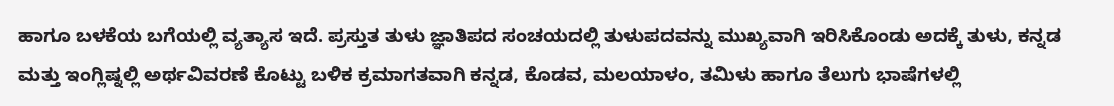ಹಾಗೂ ಬಳಕೆಯ ಬಗೆಯಲ್ಲಿ ವ್ಯತ್ಯಾಸ ಇದೆ. ಪ್ರಸ್ತುತ ತುಳು ಜ್ಞಾತಿಪದ ಸಂಚಯದಲ್ಲಿ ತುಳುಪದವನ್ನು ಮುಖ್ಯವಾಗಿ ಇರಿಸಿಕೊಂಡು ಅದಕ್ಕೆ ತುಳು, ಕನ್ನಡ ಮತ್ತು ಇಂಗ್ಲಿಷ್ನಲ್ಲಿ ಅರ್ಥವಿವರಣೆ ಕೊಟ್ಟು ಬಳಿಕ ಕ್ರಮಾಗತವಾಗಿ ಕನ್ನಡ, ಕೊಡವ, ಮಲಯಾಳಂ, ತಮಿಳು ಹಾಗೂ ತೆಲುಗು ಭಾಷೆಗಳಲ್ಲಿ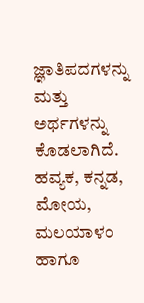ಜ್ಞಾತಿಪದಗಳನ್ನು ಮತ್ತು ಅರ್ಥಗಳನ್ನು ಕೊಡಲಾಗಿದೆ. ಹವ್ಯಕ, ಕನ್ನಡ, ಮೋಯ, ಮಲಯಾಳಂ ಹಾಗೂ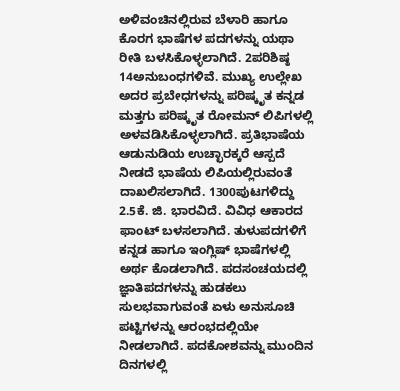ಅಳಿವಂಚಿನಲ್ಲಿರುವ ಬೆಳಾರಿ ಹಾಗೂ ಕೊರಗ ಭಾಷೆಗಳ ಪದಗಳನ್ನು ಯಥಾ ರೀತಿ ಬಳಸಿಕೊಳ್ಳಲಾಗಿದೆ. 2ಪರಿಶಿಷ್ಠ 14ಅನುಬಂಧಗಳಿವೆ. ಮುಖ್ಯ ಉಲ್ಲೇಖ ಅದರ ಪ್ರಬೇಧಗಳನ್ನು ಪರಿಷ್ಕೃತ ಕನ್ನಡ ಮತ್ತಗು ಪರಿಷ್ಕೃತ ರೋಮನ್ ಲಿಪಿಗಳಲ್ಲಿ ಅಳವಡಿಸಿಕೊಳ್ಳಲಾಗಿದೆ. ಪ್ರತಿಭಾಷೆಯ ಆಡುನುಡಿಯ ಉಚ್ಛಾರಕ್ಕರೆ ಆಸ್ಪದೆ ನೀಡದೆ ಭಾಷೆಯ ಲಿಪಿಯಲ್ಲಿರುವಂತೆ ದಾಖಲಿಸಲಾಗಿದೆ. 1300ಪುಟಗಳಿದ್ದು 2.5ಕೆ. ಜಿ. ಭಾರವಿದೆ. ವಿವಿಧ ಆಕಾರದ ಫಾಂಟ್ ಬಳಸಲಾಗಿದೆ. ತುಳುಪದಗಳಿಗೆ ಕನ್ನಡ ಹಾಗೂ ಇಂಗ್ಲಿಷ್ ಭಾಷೆಗಳಲ್ಲಿ ಅರ್ಥ ಕೊಡಲಾಗಿದೆ. ಪದಸಂಚಯದಲ್ಲಿ ಜ್ಞಾತಿಪದಗಳನ್ನು ಹುಡಕಲು ಸುಲಭವಾಗುವಂತೆ ಏಳು ಅನುಸೂಚಿ ಪಟ್ಟಿಗಳನ್ನು ಆರಂಭದಲ್ಲಿಯೇ ನೀಡಲಾಗಿದೆ. ಪದಕೋಶವನ್ನು ಮುಂದಿನ ದಿನಗಳಲ್ಲಿ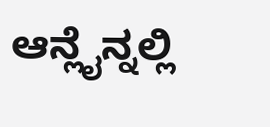ಆನ್ಲೈನ್ನಲ್ಲಿ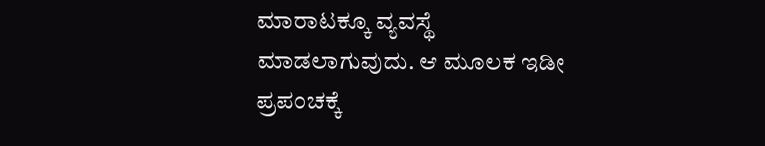ಮಾರಾಟಕ್ಕೂ ವ್ಯವಸ್ಥೆ ಮಾಡಲಾಗುವುದು. ಆ ಮೂಲಕ ಇಡೀ ಪ್ರಪಂಚಕ್ಕೆ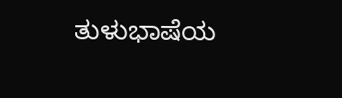ತುಳುಭಾಷೆಯ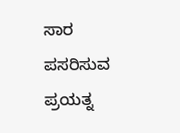ಸಾರ ಪಸರಿಸುವ ಪ್ರಯತ್ನ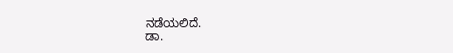ನಡೆಯಲಿದೆ.
ಡಾ.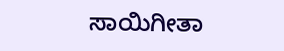ಸಾಯಿಗೀತಾ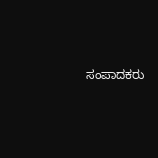ಸಂಪಾದಕರು